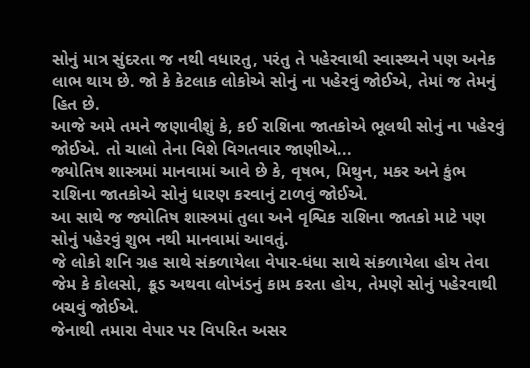સોનું માત્ર સુંદરતા જ નથી વધારતુ, પરંતુ તે પહેરવાથી સ્વાસ્થ્યને પણ અનેક લાભ થાય છે. જો કે કેટલાક લોકોએ સોનું ના પહેરવું જોઈએ, તેમાં જ તેમનું હિત છે.
આજે અમે તમને જણાવીશું કે, કઈ રાશિના જાતકોએ ભૂલથી સોનું ના પહેરવું જોઈએ. તો ચાલો તેના વિશે વિગતવાર જાણીએ...
જ્યોતિષ શાસ્ત્રમાં માનવામાં આવે છે કે, વૃષભ, મિથુન, મકર અને કુંભ રાશિના જાતકોએ સોનું ધારણ કરવાનું ટાળવું જોઈએ.
આ સાથે જ જ્યોતિષ શાસ્ત્રમાં તુલા અને વૃશ્વિક રાશિના જાતકો માટે પણ સોનું પહેરવું શુભ નથી માનવામાં આવતું.
જે લોકો શનિ ગ્રહ સાથે સંકળાયેલા વેપાર-ધંધા સાથે સંકળાયેલા હોય તેવા જેમ કે કોલસો, ક્રૂડ અથવા લોખંડનું કામ કરતા હોય, તેમણે સોનું પહેરવાથી બચવું જોઈએ.
જેનાથી તમારા વેપાર પર વિપરિત અસર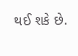થઈ શકે છે.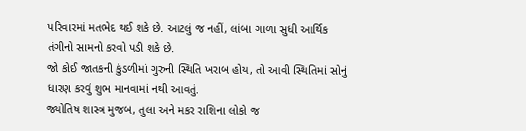પરિવારમાં મતભેદ થઈ શકે છે. આટલું જ નહીં, લાંબા ગાળા સુધી આર્થિક તંગીનો સામનો કરવો પડી શકે છે.
જો કોઈ જાતકની કુંડળીમાં ગુરુની સ્થિતિ ખરાબ હોય, તો આવી સ્થિતિમાં સોનું ધારણ કરવું શુભ માનવામાં નથી આવતું.
જ્યોતિષ શાસ્ત્ર મુજબ, તુલા અને મકર રાશિના લોકો જ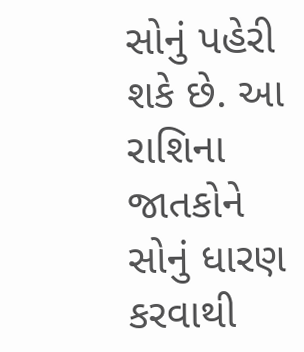સોનું પહેરી શકે છે. આ રાશિના જાતકોને સોનું ધારણ કરવાથી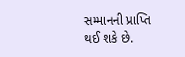સમ્માનની પ્રાપ્તિ થઈ શકે છે.